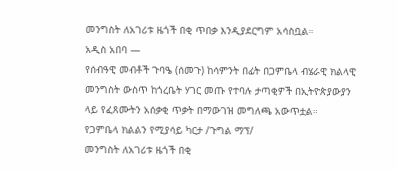መንግስት ለአገሪቱ ዜጎች በቂ ጥበቃ እንዲያደርግም አሳስቧል።
አዲስ አበባ —
የሰብዓዊ መብቶች ጉባዔ (ሰመጉ) ከሳምንት በፊት በጋምቤላ ብሄራዊ ክልላዊ መንግስት ውስጥ ከጎረቤት ሃገር መጡ የተባሉ ታጣቂዎች በኢትዮጵያውያን ላይ የፈጸሙትን አሰቃቂ ጥቃት በማውገዝ መግለጫ አውጥቷል።
የጋምቤላ ክልልን የሚያሳይ ካርታ /ጉግል ማፕ/
መንግስት ለአገሪቱ ዜጎች በቂ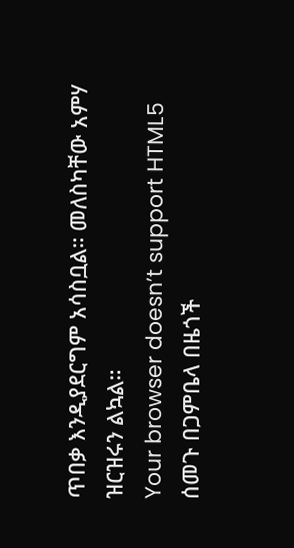ጥበቃ እንዲያደርግም አሳስቧል። መለስካቸው አምሃ ዝርዝሩን ልኳል።
Your browser doesn’t support HTML5
ሰመጉ በጋምቤላ በዜጎች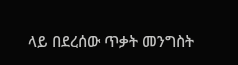ላይ በደረሰው ጥቃት መንግስት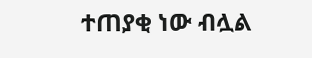ተጠያቂ ነው ብሏል